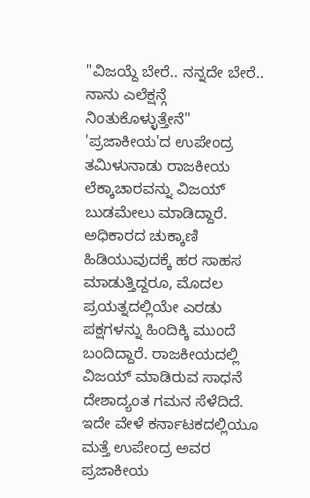"ವಿಜಯ್ದೆ ಬೇರೆ.. ನನ್ನದೇ ಬೇರೆ.. ನಾನು ಎಲೆಕ್ಷನ್ಗೆ ನಿಂತುಕೊಳ್ಳುತ್ತೇನೆ" 'ಪ್ರಜಾಕೀಯ'ದ ಉಪೇಂದ್ರ
ತಮಿಳುನಾಡು ರಾಜಕೀಯ ಲೆಕ್ಕಾಚಾರವನ್ನು ವಿಜಯ್ ಬುಡಮೇಲು ಮಾಡಿದ್ದಾರೆ. ಅಧಿಕಾರದ ಚುಕ್ಕಾಣಿ ಹಿಡಿಯುವುದಕ್ಕೆ ಹರ ಸಾಹಸ ಮಾಡುತ್ತಿದ್ದರೂ, ಮೊದಲ ಪ್ರಯತ್ನದಲ್ಲಿಯೇ ಎರಡು ಪಕ್ಷಗಳನ್ನು ಹಿಂದಿಕ್ಕಿ ಮುಂದೆ ಬಂದಿದ್ದಾರೆ. ರಾಜಕೀಯದಲ್ಲಿ ವಿಜಯ್ ಮಾಡಿರುವ ಸಾಧನೆ ದೇಶಾದ್ಯಂತ ಗಮನ ಸೆಳೆದಿದೆ. ಇದೇ ವೇಳೆ ಕರ್ನಾಟಕದಲ್ಲಿಯೂ ಮತ್ತೆ ಉಪೇಂದ್ರ ಅವರ ಪ್ರಜಾಕೀಯ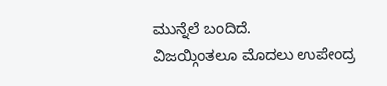ಮುನ್ನೆಲೆ ಬಂದಿದೆ.
ವಿಜಯ್ಗಿಂತಲೂ ಮೊದಲು ಉಪೇಂದ್ರ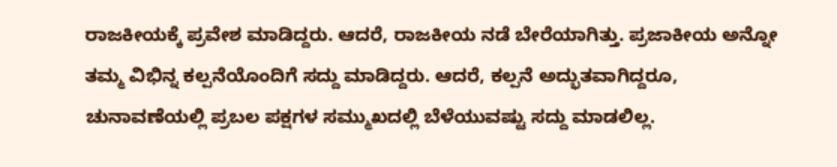ರಾಜಕೀಯಕ್ಕೆ ಪ್ರವೇಶ ಮಾಡಿದ್ದರು. ಆದರೆ, ರಾಜಕೀಯ ನಡೆ ಬೇರೆಯಾಗಿತ್ತು. ಪ್ರಜಾಕೀಯ ಅನ್ನೋ ತಮ್ಮ ವಿಭಿನ್ನ ಕಲ್ಪನೆಯೊಂದಿಗೆ ಸದ್ದು ಮಾಡಿದ್ದರು. ಆದರೆ, ಕಲ್ಪನೆ ಅದ್ಭುತವಾಗಿದ್ದರೂ, ಚುನಾವಣೆಯಲ್ಲಿ ಪ್ರಬಲ ಪಕ್ಷಗಳ ಸಮ್ಮುಖದಲ್ಲಿ ಬೆಳೆಯುವಷ್ಟು ಸದ್ದು ಮಾಡಲಿಲ್ಲ.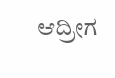ಆದ್ರೀಗ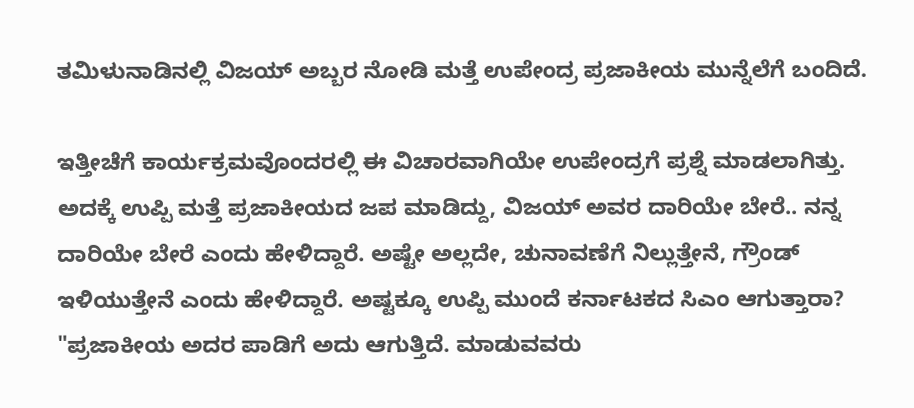ತಮಿಳುನಾಡಿನಲ್ಲಿ ವಿಜಯ್ ಅಬ್ಬರ ನೋಡಿ ಮತ್ತೆ ಉಪೇಂದ್ರ ಪ್ರಜಾಕೀಯ ಮುನ್ನೆಲೆಗೆ ಬಂದಿದೆ.

ಇತ್ತೀಚೆಗೆ ಕಾರ್ಯಕ್ರಮವೊಂದರಲ್ಲಿ ಈ ವಿಚಾರವಾಗಿಯೇ ಉಪೇಂದ್ರಗೆ ಪ್ರಶ್ನೆ ಮಾಡಲಾಗಿತ್ತು. ಅದಕ್ಕೆ ಉಪ್ಪಿ ಮತ್ತೆ ಪ್ರಜಾಕೀಯದ ಜಪ ಮಾಡಿದ್ದು, ವಿಜಯ್ ಅವರ ದಾರಿಯೇ ಬೇರೆ.. ನನ್ನ ದಾರಿಯೇ ಬೇರೆ ಎಂದು ಹೇಳಿದ್ದಾರೆ. ಅಷ್ಟೇ ಅಲ್ಲದೇ, ಚುನಾವಣೆಗೆ ನಿಲ್ಲುತ್ತೇನೆ, ಗ್ರೌಂಡ್ ಇಳಿಯುತ್ತೇನೆ ಎಂದು ಹೇಳಿದ್ದಾರೆ. ಅಷ್ಟಕ್ಕೂ ಉಪ್ಪಿ ಮುಂದೆ ಕರ್ನಾಟಕದ ಸಿಎಂ ಆಗುತ್ತಾರಾ?
"ಪ್ರಜಾಕೀಯ ಅದರ ಪಾಡಿಗೆ ಅದು ಆಗುತ್ತಿದೆ. ಮಾಡುವವರು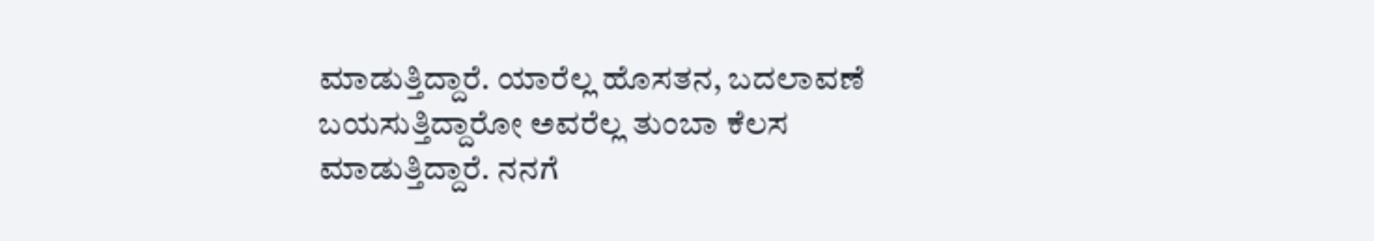ಮಾಡುತ್ತಿದ್ದಾರೆ. ಯಾರೆಲ್ಲ ಹೊಸತನ, ಬದಲಾವಣೆ ಬಯಸುತ್ತಿದ್ದಾರೋ ಅವರೆಲ್ಲ ತುಂಬಾ ಕೆಲಸ ಮಾಡುತ್ತಿದ್ದಾರೆ. ನನಗೆ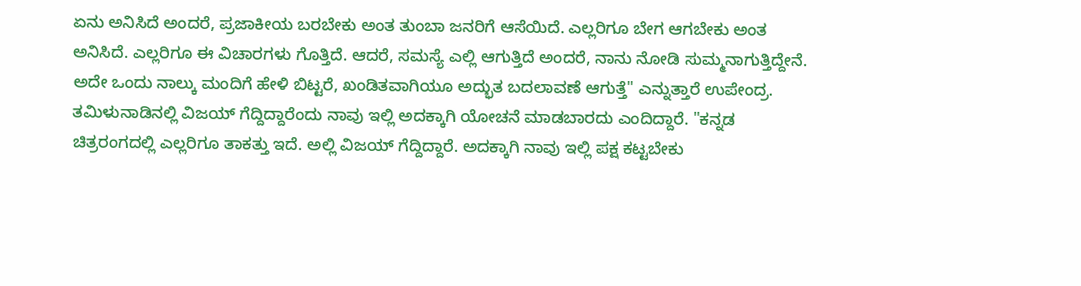ಏನು ಅನಿಸಿದೆ ಅಂದರೆ, ಪ್ರಜಾಕೀಯ ಬರಬೇಕು ಅಂತ ತುಂಬಾ ಜನರಿಗೆ ಆಸೆಯಿದೆ. ಎಲ್ಲರಿಗೂ ಬೇಗ ಆಗಬೇಕು ಅಂತ ಅನಿಸಿದೆ. ಎಲ್ಲರಿಗೂ ಈ ವಿಚಾರಗಳು ಗೊತ್ತಿದೆ. ಆದರೆ, ಸಮಸ್ಯೆ ಎಲ್ಲಿ ಆಗುತ್ತಿದೆ ಅಂದರೆ, ನಾನು ನೋಡಿ ಸುಮ್ಮನಾಗುತ್ತಿದ್ದೇನೆ. ಅದೇ ಒಂದು ನಾಲ್ಕು ಮಂದಿಗೆ ಹೇಳಿ ಬಿಟ್ಟರೆ, ಖಂಡಿತವಾಗಿಯೂ ಅದ್ಭುತ ಬದಲಾವಣೆ ಆಗುತ್ತೆ" ಎನ್ನುತ್ತಾರೆ ಉಪೇಂದ್ರ.
ತಮಿಳುನಾಡಿನಲ್ಲಿ ವಿಜಯ್ ಗೆದ್ದಿದ್ದಾರೆಂದು ನಾವು ಇಲ್ಲಿ ಅದಕ್ಕಾಗಿ ಯೋಚನೆ ಮಾಡಬಾರದು ಎಂದಿದ್ದಾರೆ. "ಕನ್ನಡ ಚಿತ್ರರಂಗದಲ್ಲಿ ಎಲ್ಲರಿಗೂ ತಾಕತ್ತು ಇದೆ. ಅಲ್ಲಿ ವಿಜಯ್ ಗೆದ್ದಿದ್ದಾರೆ. ಅದಕ್ಕಾಗಿ ನಾವು ಇಲ್ಲಿ ಪಕ್ಷ ಕಟ್ಟಬೇಕು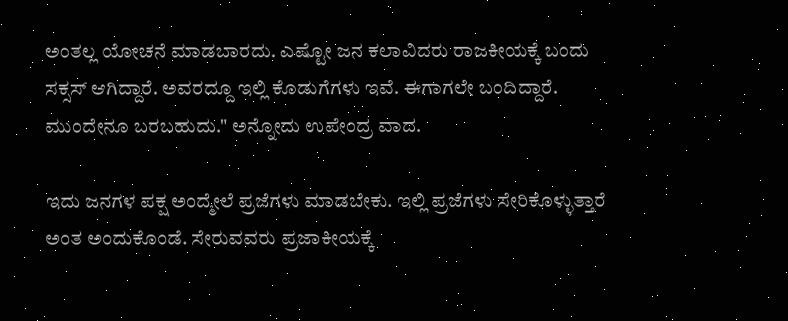ಅಂತಲ್ಲ ಯೋಚನೆ ಮಾಡಬಾರದು. ಎಷ್ಟೋ ಜನ ಕಲಾವಿದರು ರಾಜಕೀಯಕ್ಕೆ ಬಂದು ಸಕ್ಸಸ್ ಆಗಿದ್ದಾರೆ. ಅವರದ್ದೂ ಇಲ್ಲಿ ಕೊಡುಗೆಗಳು ಇವೆ. ಈಗಾಗಲೇ ಬಂದಿದ್ದಾರೆ. ಮುಂದೇನೂ ಬರಬಹುದು." ಅನ್ನೋದು ಉಪೇಂದ್ರ ವಾದ.

ಇದು ಜನಗಳ ಪಕ್ಷ ಅಂದ್ಮೇಲೆ ಪ್ರಜೆಗಳು ಮಾಡಬೇಕು. ಇಲ್ಲಿ ಪ್ರಜೆಗಳು ಸೇರಿಕೊಳ್ಳುತ್ತಾರೆ ಅಂತ ಅಂದುಕೊಂಡೆ. ಸೇರುವವರು ಪ್ರಜಾಕೀಯಕ್ಕೆ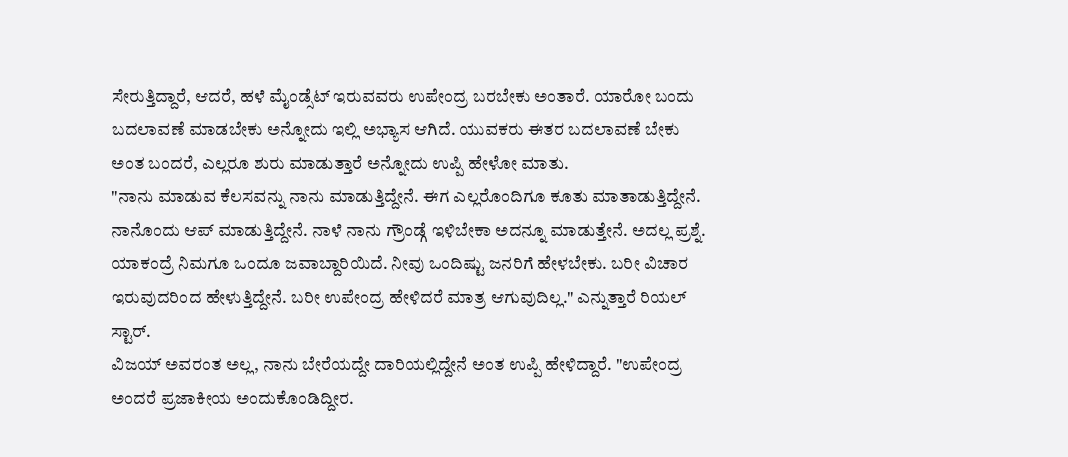ಸೇರುತ್ತಿದ್ದಾರೆ, ಆದರೆ, ಹಳೆ ಮೈಂಡ್ಸೆಟ್ ಇರುವವರು ಉಪೇಂದ್ರ ಬರಬೇಕು ಅಂತಾರೆ. ಯಾರೋ ಬಂದು ಬದಲಾವಣೆ ಮಾಡಬೇಕು ಅನ್ನೋದು ಇಲ್ಲಿ ಅಭ್ಯಾಸ ಆಗಿದೆ. ಯುವಕರು ಈತರ ಬದಲಾವಣೆ ಬೇಕು ಅಂತ ಬಂದರೆ, ಎಲ್ಲರೂ ಶುರು ಮಾಡುತ್ತಾರೆ ಅನ್ನೋದು ಉಪ್ಪಿ ಹೇಳೋ ಮಾತು.
"ನಾನು ಮಾಡುವ ಕೆಲಸವನ್ನು ನಾನು ಮಾಡುತ್ತಿದ್ದೇನೆ. ಈಗ ಎಲ್ಲರೊಂದಿಗೂ ಕೂತು ಮಾತಾಡುತ್ತಿದ್ದೇನೆ. ನಾನೊಂದು ಆಪ್ ಮಾಡುತ್ತಿದ್ದೇನೆ. ನಾಳೆ ನಾನು ಗ್ರೌಂಡ್ಗೆ ಇಳಿಬೇಕಾ ಅದನ್ನೂ ಮಾಡುತ್ತೇನೆ. ಅದಲ್ಲ ಪ್ರಶ್ನೆ. ಯಾಕಂದ್ರೆ ನಿಮಗೂ ಒಂದೂ ಜವಾಬ್ದಾರಿಯಿದೆ. ನೀವು ಒಂದಿಷ್ಟು ಜನರಿಗೆ ಹೇಳಬೇಕು. ಬರೀ ವಿಚಾರ ಇರುವುದರಿಂದ ಹೇಳುತ್ತಿದ್ದೇನೆ. ಬರೀ ಉಪೇಂದ್ರ ಹೇಳಿದರೆ ಮಾತ್ರ ಆಗುವುದಿಲ್ಲ." ಎನ್ನುತ್ತಾರೆ ರಿಯಲ್ ಸ್ಟಾರ್.
ವಿಜಯ್ ಅವರಂತ ಅಲ್ಲ, ನಾನು ಬೇರೆಯದ್ದೇ ದಾರಿಯಲ್ಲಿದ್ದೇನೆ ಅಂತ ಉಪ್ಪಿ ಹೇಳಿದ್ದಾರೆ. "ಉಪೇಂದ್ರ ಅಂದರೆ ಪ್ರಜಾಕೀಯ ಅಂದುಕೊಂಡಿದ್ದೀರ.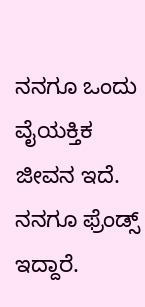ನನಗೂ ಒಂದು ವೈಯಕ್ತಿಕ ಜೀವನ ಇದೆ. ನನಗೂ ಫ್ರೆಂಡ್ಸ್ ಇದ್ದಾರೆ.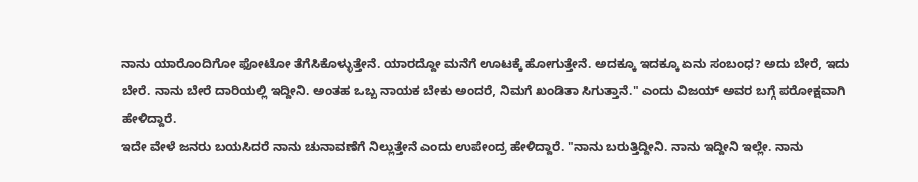ನಾನು ಯಾರೊಂದಿಗೋ ಫೋಟೋ ತೆಗೆಸಿಕೊಳ್ಳುತ್ತೇನೆ. ಯಾರದ್ದೋ ಮನೆಗೆ ಊಟಕ್ಕೆ ಹೋಗುತ್ತೇನೆ. ಅದಕ್ಕೂ ಇದಕ್ಕೂ ಏನು ಸಂಬಂಧ? ಅದು ಬೇರೆ, ಇದು ಬೇರೆ. ನಾನು ಬೇರೆ ದಾರಿಯಲ್ಲಿ ಇದ್ದೀನಿ. ಅಂತಹ ಒಬ್ಬ ನಾಯಕ ಬೇಕು ಅಂದರೆ, ನಿಮಗೆ ಖಂಡಿತಾ ಸಿಗುತ್ತಾನೆ." ಎಂದು ವಿಜಯ್ ಅವರ ಬಗ್ಗೆ ಪರೋಕ್ಷವಾಗಿ ಹೇಳಿದ್ದಾರೆ.
ಇದೇ ವೇಳೆ ಜನರು ಬಯಸಿದರೆ ನಾನು ಚುನಾವಣೆಗೆ ನಿಲ್ಲುತ್ತೇನೆ ಎಂದು ಉಪೇಂದ್ರ ಹೇಳಿದ್ದಾರೆ. "ನಾನು ಬರುತ್ತಿದ್ದೀನಿ. ನಾನು ಇದ್ದೀನಿ ಇಲ್ಲೇ. ನಾನು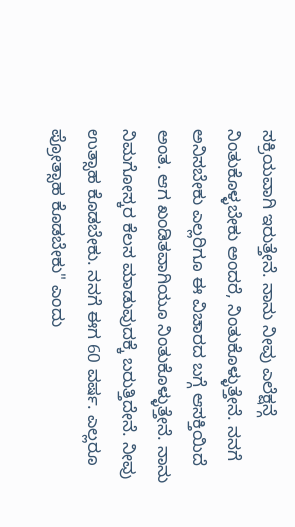ಸಕ್ರಿಯವಾಗಿ ಇರುತ್ತೇನೆ. ನಾನು ನೀವು ಎಲೆಕ್ಷನ್ಗೆ ನಿಂತುಕೊಳ್ಳಬೇಕು ಅಂದರೆ, ನಿಂತುಕೊಳ್ಳುತ್ತೇನೆ. ನನಗೆ ಅನಿಸಬೇಕು ಎಲ್ಲರಿಗೂ ಈ ವಿಚಾರದ ಬಗ್ಗೆ ಆಸಕ್ತಿಯಿದೆ ಅಂತ. ಆಗ ಖಂಡಿತವಾಗಿಯೂ ನಿಂತುಕೊಳ್ಳುತ್ತೇನೆ. ನಾನು ನಿಮಗೋಸ್ಕರ ಕೆಲಸ ಮಾಡುವುದಕ್ಕೆ ಬರುತ್ತಿದೇನೆ. ನೀವು ಉತ್ಸಾಹ ಕೊಡಬೇಕು. ನನಗೆ ಈಗ 60 ವರ್ಷ. ಎಲ್ಲರೂ ಪ್ರೋತ್ಸಾಹ ಕೊಡಬೇಕು" ಎಂದು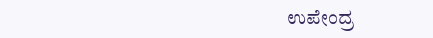ಉಪೇಂದ್ರ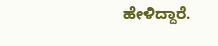ಹೇಳಿದ್ದಾರೆ.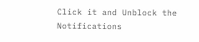Click it and Unblock the Notifications